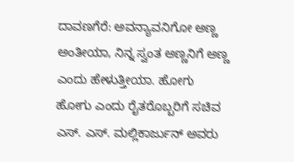ದಾವಣಗೆರೆ: ಅವನ್ಯಾವನಿಗೋ ಅಣ್ಣ ಅಂತೀಯಾ, ನಿನ್ನ ಸ್ವಂತ ಅಣ್ಣನಿಗೆ ಅಣ್ಣ ಎಂದು ಹೇಳುತ್ತೀಯಾ. ಹೋಗು ಹೋಗು ಎಂದು ರೈತರೊಬ್ಬರಿಗೆ ಸಚಿವ ಎಸ್. ಎಸ್. ಮಲ್ಲಿಕಾರ್ಜುನ್ ಅವರು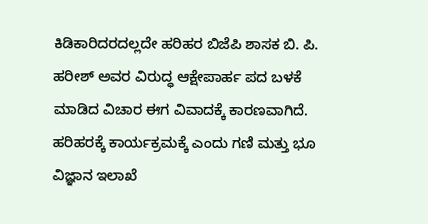ಕಿಡಿಕಾರಿದರದಲ್ಲದೇ ಹರಿಹರ ಬಿಜೆಪಿ ಶಾಸಕ ಬಿ. ಪಿ. ಹರೀಶ್ ಅವರ ವಿರುದ್ಧ ಆಕ್ಷೇಪಾರ್ಹ ಪದ ಬಳಕೆ ಮಾಡಿದ ವಿಚಾರ ಈಗ ವಿವಾದಕ್ಕೆ ಕಾರಣವಾಗಿದೆ.
ಹರಿಹರಕ್ಕೆ ಕಾರ್ಯಕ್ರಮಕ್ಕೆ ಎಂದು ಗಣಿ ಮತ್ತು ಭೂ ವಿಜ್ಞಾನ ಇಲಾಖೆ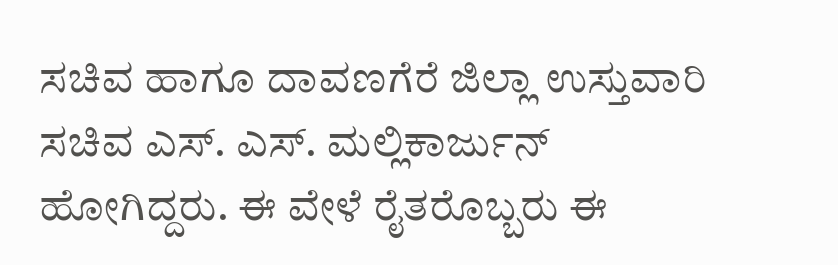ಸಚಿವ ಹಾಗೂ ದಾವಣಗೆರೆ ಜಿಲ್ಲಾ ಉಸ್ತುವಾರಿ ಸಚಿವ ಎಸ್. ಎಸ್. ಮಲ್ಲಿಕಾರ್ಜುನ್ ಹೋಗಿದ್ದರು. ಈ ವೇಳೆ ರೈತರೊಬ್ಬರು ಈ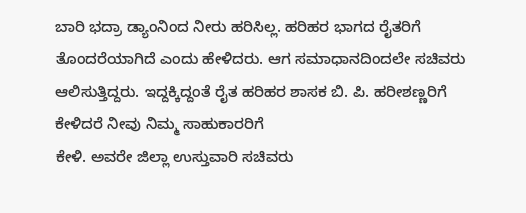ಬಾರಿ ಭದ್ರಾ ಡ್ಯಾಂನಿಂದ ನೀರು ಹರಿಸಿಲ್ಲ. ಹರಿಹರ ಭಾಗದ ರೈತರಿಗೆ ತೊಂದರೆಯಾಗಿದೆ ಎಂದು ಹೇಳಿದರು. ಆಗ ಸಮಾಧಾನದಿಂದಲೇ ಸಚಿವರು ಆಲಿಸುತ್ತಿದ್ದರು. ಇದ್ದಕ್ಕಿದ್ದಂತೆ ರೈತ ಹರಿಹರ ಶಾಸಕ ಬಿ. ಪಿ. ಹರೀಶಣ್ಣರಿಗೆ ಕೇಳಿದರೆ ನೀವು ನಿಮ್ಮ ಸಾಹುಕಾರರಿಗೆ
ಕೇಳಿ. ಅವರೇ ಜಿಲ್ಲಾ ಉಸ್ತುವಾರಿ ಸಚಿವರು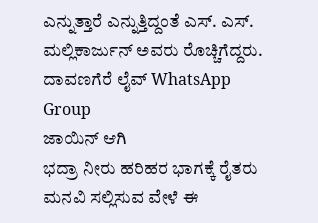ಎನ್ನುತ್ತಾರೆ ಎನ್ನುತ್ತಿದ್ದಂತೆ ಎಸ್. ಎಸ್. ಮಲ್ಲಿಕಾರ್ಜುನ್ ಅವರು ರೊಚ್ಚಿಗೆದ್ದರು.
ದಾವಣಗೆರೆ ಲೈವ್ WhatsApp Group
ಜಾಯಿನ್ ಆಗಿ
ಭದ್ರಾ ನೀರು ಹರಿಹರ ಭಾಗಕ್ಕೆ ರೈತರು ಮನವಿ ಸಲ್ಲಿಸುವ ವೇಳೆ ಈ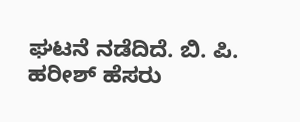ಘಟನೆ ನಡೆದಿದೆ. ಬಿ. ಪಿ. ಹರೀಶ್ ಹೆಸರು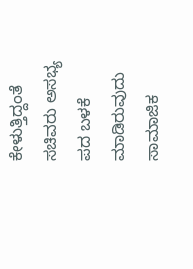ಕೇಳುತ್ತಿದ್ದಂತೆ ಸಚಿವರು ಅಸಭ್ಯ ಪದ ಬಳಕೆ ಮಾಡಿರುವುದು ಸಾಮಾಜಿಕ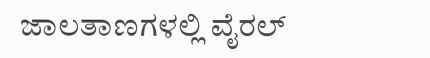ಜಾಲತಾಣಗಳಲ್ಲಿ ವೈರಲ್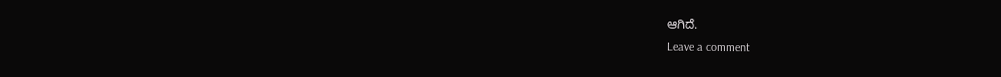ಆಗಿದೆ.
Leave a comment